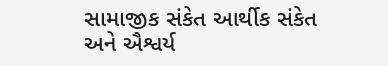સામાજીક સંકેત આર્થીક સંકેત અને ઐશ્વર્ય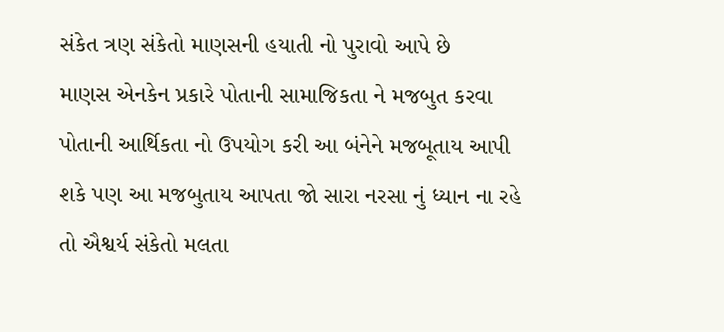સંકેત ત્રણ સંકેતો માણસની હયાતી નો પુરાવો આપે છે
માણસ એનકેન પ્રકારે પોતાની સામાજિકતા ને મજબુત કરવા પોતાની આર્થિકતા નો ઉપયોગ કરી આ બંનેને મજબૂતાય આપી શકે પણ આ મજબુતાય આપતા જો સારા નરસા નું ધ્યાન ના રહે તો ઐશ્વર્ય સંકેતો મલતા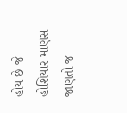હોય છે જે હોશિયાર માણસ જાણતો જ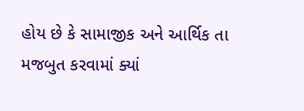હોય છે કે સામાજીક અને આર્થિક તા મજબુત કરવામાં ક્યાં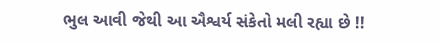ભુલ આવી જેથી આ ઐશ્વર્ય સંકેતો મલી રહ્યા છે !!